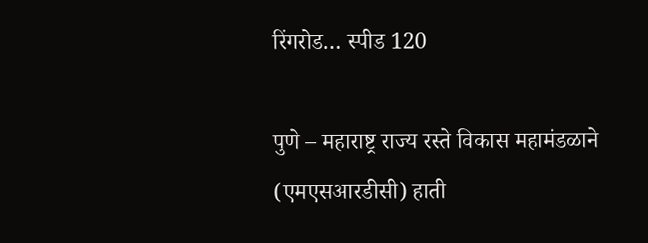रिंगरोड… स्पीड 120

पुणे – महाराष्ट्र राज्य रस्ते विकास महामंडळाने (एमएसआरडीसी) हाती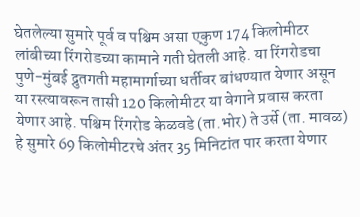घेतलेल्या सुमारे पूर्व व पश्चिम असा एकुण 174 किलोमीटर लांबीच्या रिंगरोडच्या कामाने गती घेतली आहे. या रिंगरोडचा पुणे-मुंबई द्रुतगती महामार्गाच्या धर्तीवर बांधण्यात येणार असून या रस्त्यावरून तासी 120 किलोमीटर या वेगाने प्रवास करता येणार आहे. पश्चिम रिंगरोड केळवडे (ता.भोर) ते उर्से (ता. मावळ) हे सुमारे 69 किलोमीटरचे अंतर 35 मिनिटांत पार करता येणार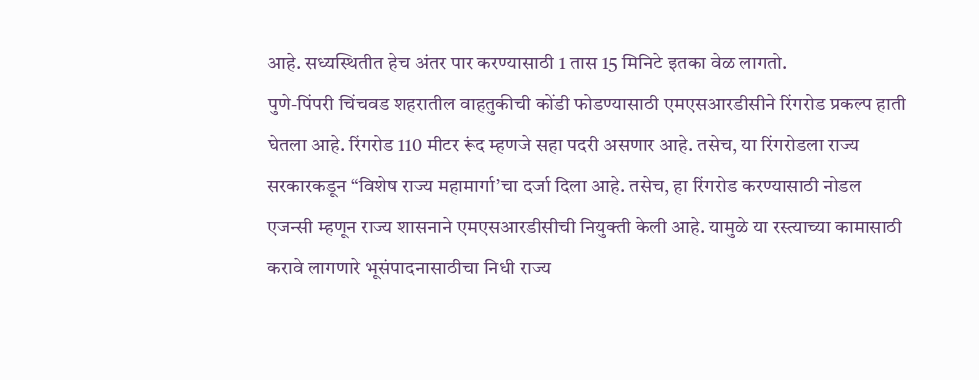आहे. सध्यस्थितीत हेच अंतर पार करण्यासाठी 1 तास 15 मिनिटे इतका वेळ लागतो.
पुणे-पिंपरी चिंचवड शहरातील वाहतुकीची कोंडी फोडण्यासाठी एमएसआरडीसीने रिंगरोड प्रकल्प हाती घेतला आहे. रिंगरोड 110 मीटर रूंद म्हणजे सहा पदरी असणार आहे. तसेच, या रिंगरोडला राज्य सरकारकडून “विशेष राज्य महामार्गा’चा दर्जा दिला आहे. तसेच, हा रिंगरोड करण्यासाठी नोडल एजन्सी म्हणून राज्य शासनाने एमएसआरडीसीची नियुक्ती केली आहे. यामुळे या रस्त्याच्या कामासाठी करावे लागणारे भूसंपादनासाठीचा निधी राज्य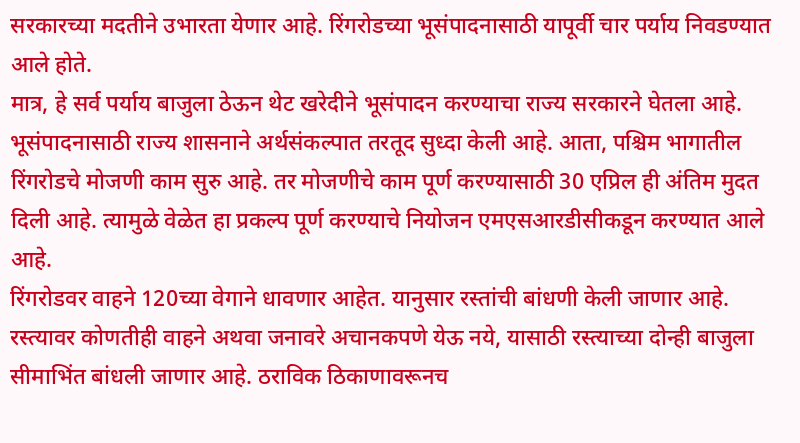सरकारच्या मदतीने उभारता येणार आहे. रिंगरोडच्या भूसंपादनासाठी यापूर्वी चार पर्याय निवडण्यात आले होते.
मात्र, हे सर्व पर्याय बाजुला ठेऊन थेट खरेदीने भूसंपादन करण्याचा राज्य सरकारने घेतला आहे. भूसंपादनासाठी राज्य शासनाने अर्थसंकल्पात तरतूद सुध्दा केली आहे. आता, पश्चिम भागातील रिंगरोडचे मोजणी काम सुरु आहे. तर मोजणीचे काम पूर्ण करण्यासाठी 30 एप्रिल ही अंतिम मुदत दिली आहे. त्यामुळे वेळेत हा प्रकल्प पूर्ण करण्याचे नियोजन एमएसआरडीसीकडून करण्यात आले आहे.
रिंगरोडवर वाहने 120च्या वेगाने धावणार आहेत. यानुसार रस्तांची बांधणी केली जाणार आहे. रस्त्यावर कोणतीही वाहने अथवा जनावरे अचानकपणे येऊ नये, यासाठी रस्त्याच्या दोन्ही बाजुला सीमाभिंत बांधली जाणार आहे. ठराविक ठिकाणावरूनच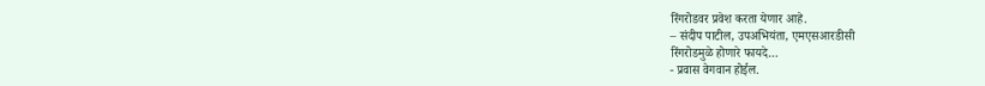रिंगरोडवर प्रवेश करता येणार आहे.
– संदीप पाटील, उपअभियंता, एमएसआरडीसी
रिंगरोडमुळे होणारे फायदे…
- प्रवास वेगवान होईल.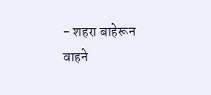- शहरा बाहेरून वाहने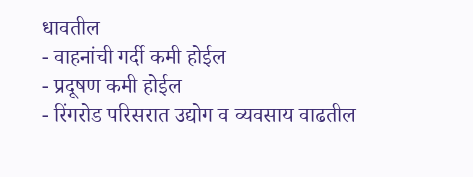धावतील
- वाहनांची गर्दी कमी होईल
- प्रदूषण कमी होईल
- रिंगरोड परिसरात उद्योग व व्यवसाय वाढतील